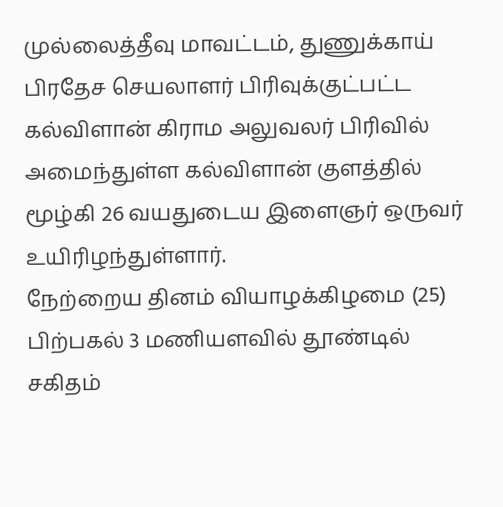முல்லைத்தீவு மாவட்டம், துணுக்காய் பிரதேச செயலாளர் பிரிவுக்குட்பட்ட கல்விளான் கிராம அலுவலர் பிரிவில் அமைந்துள்ள கல்விளான் குளத்தில் மூழ்கி 26 வயதுடைய இளைஞர் ஒருவர் உயிரிழந்துள்ளார்.
நேற்றைய தினம் வியாழக்கிழமை (25) பிற்பகல் 3 மணியளவில் தூண்டில் சகிதம்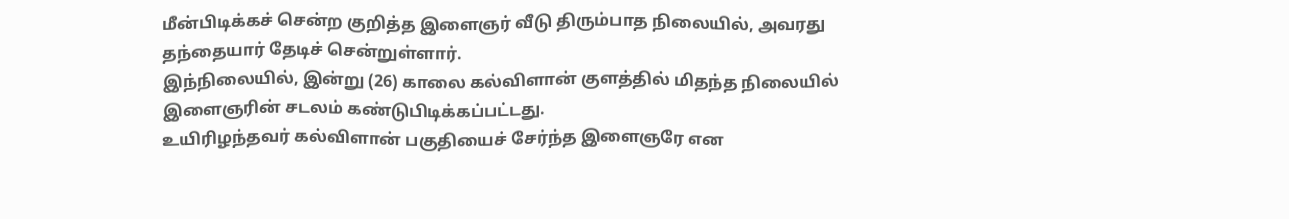மீன்பிடிக்கச் சென்ற குறித்த இளைஞர் வீடு திரும்பாத நிலையில், அவரது தந்தையார் தேடிச் சென்றுள்ளார்.
இந்நிலையில், இன்று (26) காலை கல்விளான் குளத்தில் மிதந்த நிலையில் இளைஞரின் சடலம் கண்டுபிடிக்கப்பட்டது.
உயிரிழந்தவர் கல்விளான் பகுதியைச் சேர்ந்த இளைஞரே என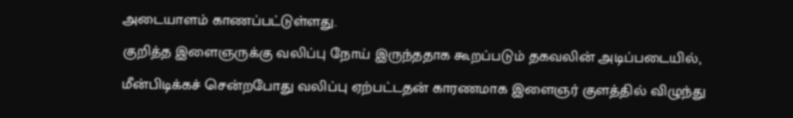அடையாளம் காணப்பட்டுள்ளது.
குறித்த இளைஞருக்கு வலிப்பு நோய் இருந்ததாக கூறப்படும் தகவலின் அடிப்படையில், மீன்பிடிக்கச் சென்றபோது வலிப்பு ஏற்பட்டதன் காரணமாக இளைஞர் குளத்தில் விழுந்து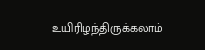உயிரிழந்திருக்கலாம்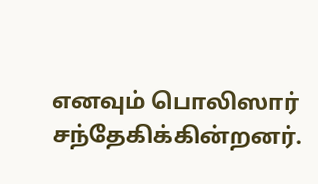எனவும் பொலிஸார் சந்தேகிக்கின்றனர்.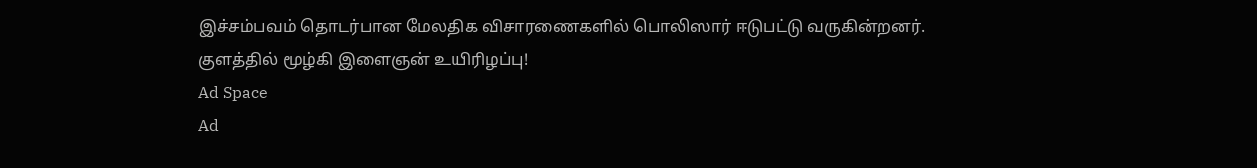இச்சம்பவம் தொடர்பான மேலதிக விசாரணைகளில் பொலிஸார் ஈடுபட்டு வருகின்றனர்.
குளத்தில் மூழ்கி இளைஞன் உயிரிழப்பு!
Ad Space
Ad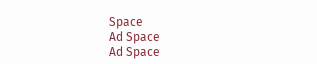Space
Ad Space
Ad Space